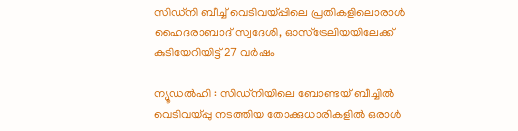സിഡ്‌നി ബീച്ച് വെടിവയ്പ്പിലെ പ്രതികളിലൊരാൾ ഹൈദരാബാദ് സ്വദേശി, ഓസ്ട്രേലിയയിലേക്ക് കുടിയേറിയിട്ട് 27 വർഷം

ന്യൂഡൽഹി : സിഡ്‌നിയിലെ ബോണ്ടയ് ബീച്ചിൽ വെടിവയ്പ്പു നടത്തിയ തോക്കുധാരികളിൽ ഒരാൾ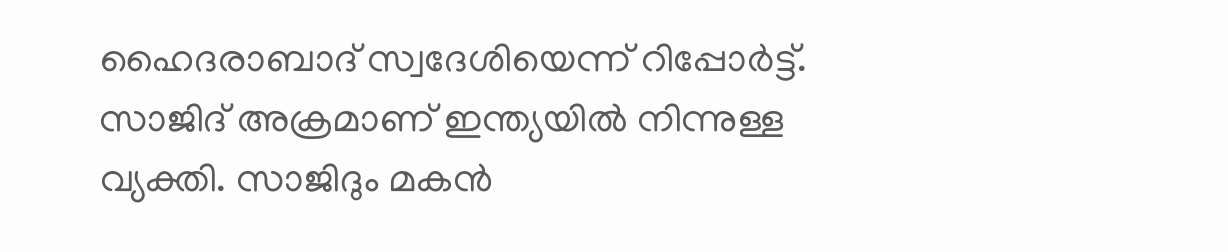ഹൈദരാബാദ് സ്വദേശിയെന്ന് റിപ്പോർട്ട്. സാജിദ് അക്രമാണ് ഇന്ത്യയിൽ നിന്നുള്ള വ്യക്തി. സാജിദും മകൻ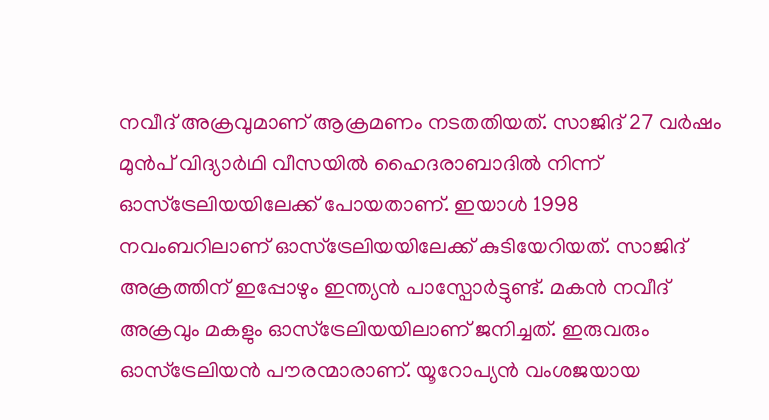നവീദ് അക്രവുമാണ് ആക്രമണം നടതതിയത്. സാജിദ് 27 വർഷം മുൻപ് വിദ്യാർഥി വീസയിൽ ഹൈദരാബാദിൽ നിന്ന് ഓസ്‌ട്രേലിയയിലേക്ക് പോയതാണ്. ഇയാൾ 1998 നവംബറിലാണ് ഓസ്ട്രേലിയയിലേക്ക് കുടിയേറിയത്. സാജിദ് അക്രത്തിന് ഇപ്പോഴും ഇന്ത്യൻ പാസ്പോർട്ടുണ്ട്. മകൻ നവീദ് അക്രവും മകളും ഓസ്‌ട്രേലിയയിലാണ് ജനിച്ചത്. ഇരുവരും ഓസ്‌ട്രേലിയൻ പൗരന്മാരാണ്. യൂറോപ്യൻ വംശജയായ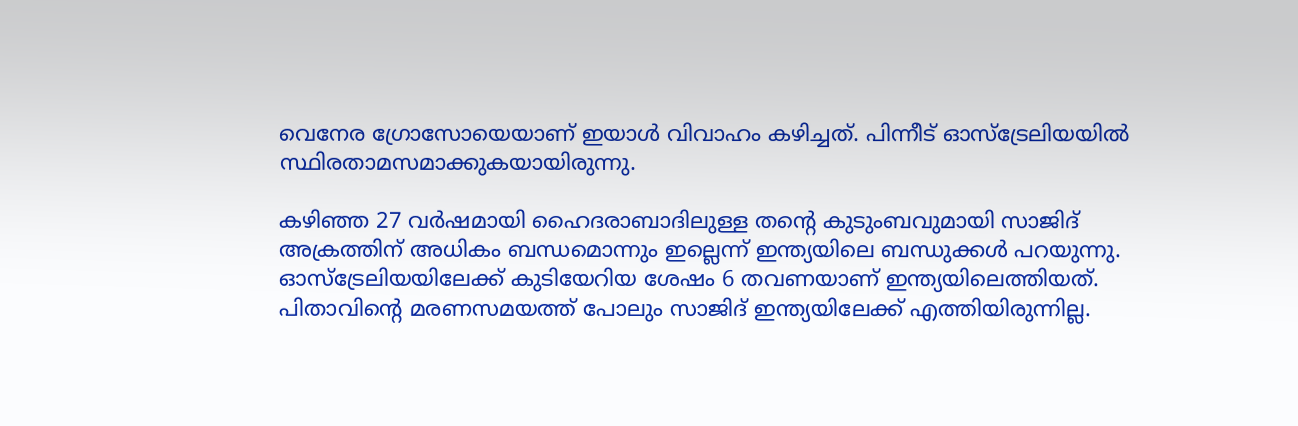വെനേര ഗ്രോസോയെയാണ് ഇയാൾ വിവാഹം കഴിച്ചത്. പിന്നീട് ഓസ്‌ട്രേലിയയിൽ സ്ഥിരതാമസമാക്കുകയായിരുന്നു.

കഴിഞ്ഞ 27 വർഷമായി ഹൈദരാബാദിലുള്ള തന്റെ കുടുംബവുമായി സാജിദ് അക്രത്തിന് അധികം ബന്ധമൊന്നും ഇല്ലെന്ന് ഇന്ത്യയിലെ ബന്ധുക്കൾ പറയുന്നു. ഓസ്‌ട്രേലിയയിലേക്ക് കുടിയേറിയ ശേഷം 6 തവണയാണ് ഇന്ത്യയിലെത്തിയത്. പിതാവിന്റെ മരണസമയത്ത് പോലും സാജിദ് ഇന്ത്യയിലേക്ക് എത്തിയിരുന്നില്ല.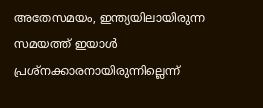അതേസമയം, ഇന്ത്യയിലായിരുന്ന സമയത്ത് ഇയാൾ പ്രശ്നക്കാരനായിരുന്നില്ലെന്ന്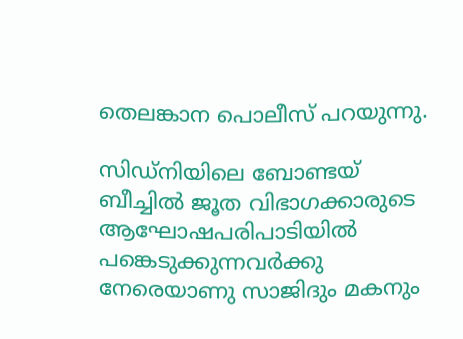തെലങ്കാന പൊലീസ് പറയുന്നു.

സിഡ്നിയിലെ ബോണ്ടയ് ബീച്ചിൽ ജൂത വിഭാഗക്കാരുടെ ആഘോഷപരിപാടിയിൽ പങ്കെടുക്കുന്നവർക്കു നേരെയാണു സാജിദും മകനും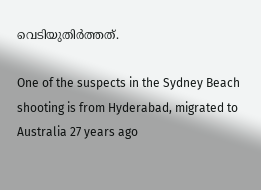വെടിയുതിർത്തത്.

One of the suspects in the Sydney Beach shooting is from Hyderabad, migrated to Australia 27 years ago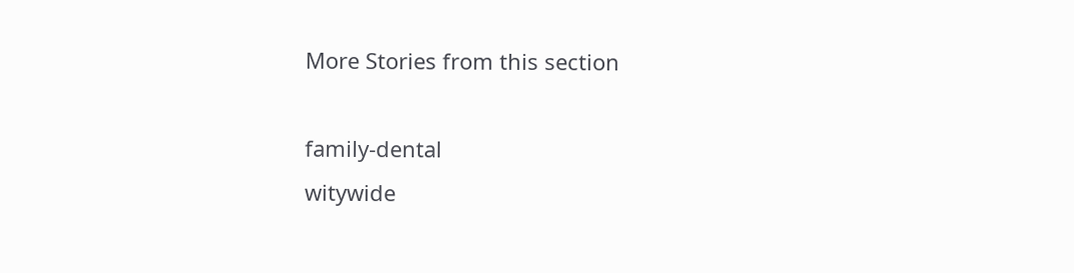More Stories from this section

family-dental
witywide